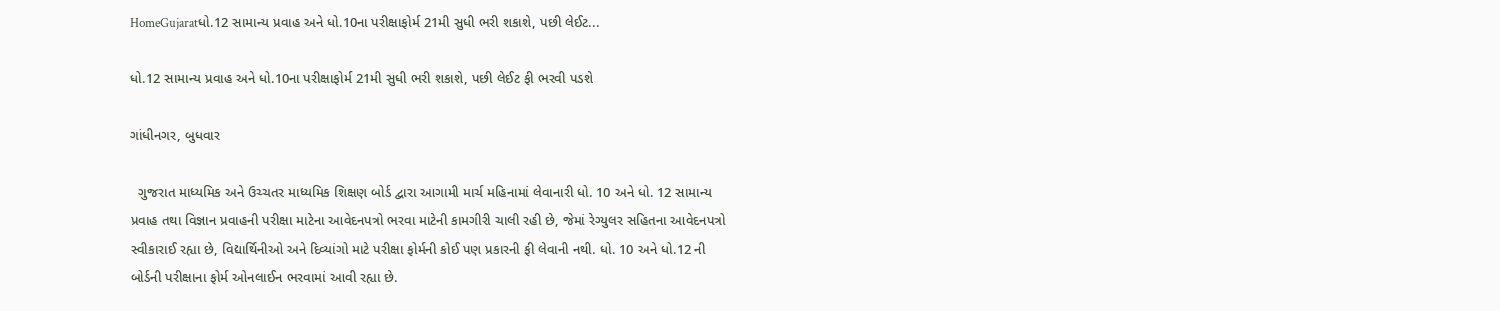HomeGujaratધો.12 સામાન્ય પ્રવાહ અને ધો.10ના પરીક્ષાફોર્મ 21મી સુધી ભરી શકાશે, પછી લેઈટ...

ધો.12 સામાન્ય પ્રવાહ અને ધો.10ના પરીક્ષાફોર્મ 21મી સુધી ભરી શકાશે, પછી લેઈટ ફી ભરવી પડશે

ગાંધીનગર, બુધવાર

  ગુજરાત માધ્યમિક અને ઉચ્ચતર માધ્યમિક શિક્ષણ બોર્ડ દ્વારા આગામી માર્ચ મહિનામાં લેવાનારી ધો. 10 અને ધો. 12 સામાન્ય પ્રવાહ તથા વિજ્ઞાન પ્રવાહની પરીક્ષા માટેના આવેદનપત્રો ભરવા માટેની કામગીરી ચાલી રહી છે, જેમાં રેગ્યુલર સહિતના આવેદનપત્રો સ્વીકારાઈ રહ્યા છે, વિદ્યાર્થિનીઓ અને દિવ્યાંગો માટે પરીક્ષા ફોર્મની કોઈ પણ પ્રકારની ફી લેવાની નથી. ધો. 10 અને ધો.12 ની બોર્ડની પરીક્ષાના ફોર્મ ઓનલાઈન ભરવામાં આવી રહ્યા છે.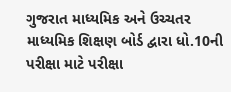ગુજરાત માધ્યમિક અને ઉચ્ચતર માધ્યમિક શિક્ષણ બોર્ડ દ્વારા ધો.10ની પરીક્ષા માટે પરીક્ષા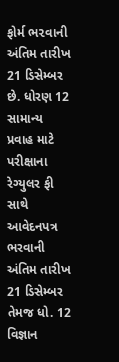ફોર્મ ભ૨વાની અંતિમ તારીખ 21 ડિસેમ્બર છે. ધોરણ 12 સામાન્ય પ્રવાહ માટે પરીક્ષાના રેગ્યુલર ફી સાથે આવેદનપત્ર ભરવાની અંતિમ તારીખ 21 ડિસેમ્બર તેમજ ધો. 12 વિજ્ઞાન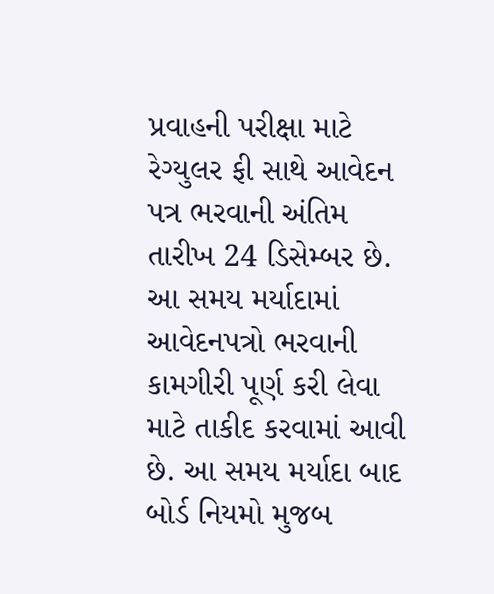પ્રવાહની પરીક્ષા માટે રેગ્યુલર ફી સાથે આવેદન પત્ર ભરવાની અંતિમ તારીખ 24 ડિસેમ્બર છે. આ સમય મર્યાદામાં આવેદનપત્રો ભરવાની કામગીરી પૂર્ણ કરી લેવા માટે તાકીદ કરવામાં આવી છે. આ સમય મર્યાદા બાદ બોર્ડ નિયમો મુજબ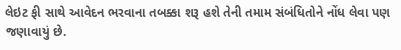લેઇટ ફી સાથે આવેદન ભરવાના તબક્કા શરૂ હશે તેની તમામ સંબંધિતોને નોંધ લેવા પણ જણાવાયું છે.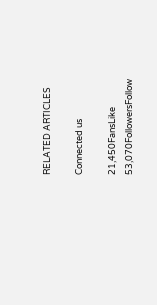RELATED ARTICLES

Connected us

21,450FansLike
53,070FollowersFollow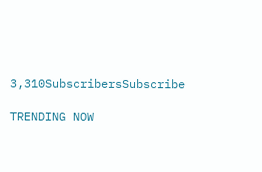3,310SubscribersSubscribe

TRENDING NOW